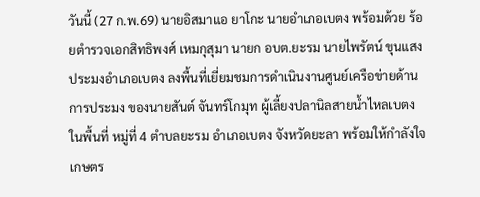วันนี้ (27 ก.พ.69) นายอิสมาแอ ยาโกะ นายอำเภอเบตง พร้อมด้วย ร้อยตำรวจเอกสิทธิพงศ์ เหมกุสุมา นายก อบต.ยะรม นายไพรัตน์ ขุนแสง ประมงอำเภอเบตง ลงพื้นที่เยี่ยมชมการดำเนินงานศูนย์เครือข่ายด้านการประมง ของนายสันต์ จันทร์โกมุท ผู้เลี้ยงปลานิลสายน้ำไหลเบตง ในพื้นที่ หมู่ที่ 4 ตำบลยะรม อำเภอเบตง จังหวัดยะลา พร้อมให้กำลังใจเกษตร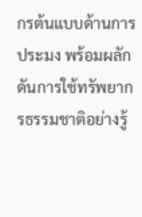กรต้นแบบด้านการประมง พร้อมผลักดันการใช้ทรัพยากรธรรมชาติอย่างรู้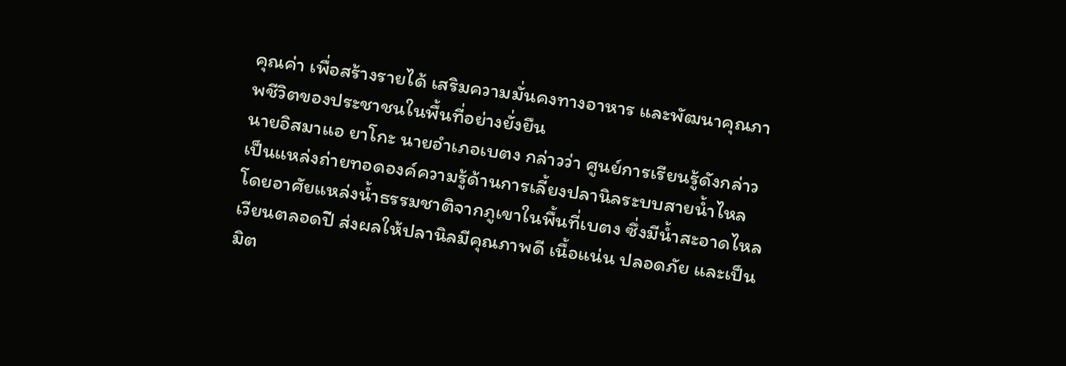คุณค่า เพื่อสร้างรายได้ เสริมความมั่นคงทางอาหาร และพัฒนาคุณภาพชีวิตของประชาชนในพื้นที่อย่างยั่งยืน
นายอิสมาแอ ยาโกะ นายอำเภอเบตง กล่าวว่า ศูนย์การเรียนรู้ดังกล่าวเป็นแหล่งถ่ายทอดองค์ความรู้ด้านการเลี้ยงปลานิลระบบสายน้ำไหล โดยอาศัยแหล่งน้ำธรรมชาติจากภูเขาในพื้นที่เบตง ซึ่งมีน้ำสะอาดไหลเวียนตลอดปี ส่งผลให้ปลานิลมีคุณภาพดี เนื้อแน่น ปลอดภัย และเป็นมิต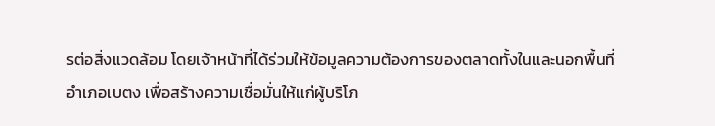รต่อสิ่งแวดล้อม โดยเจ้าหน้าที่ได้ร่วมให้ข้อมูลความต้องการของตลาดทั้งในและนอกพื้นที่อำเภอเบตง เพื่อสร้างความเชื่อมั่นให้แก่ผู้บริโภ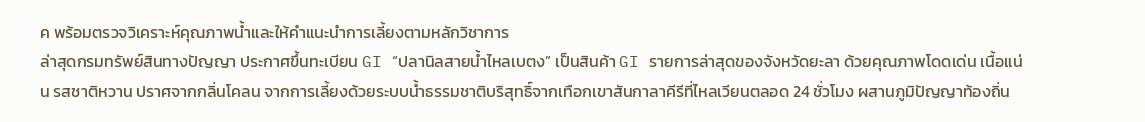ค พร้อมตรวจวิเคราะห์คุณภาพน้ำและให้คำแนะนำการเลี้ยงตามหลักวิชาการ
ล่าสุดกรมทรัพย์สินทางปัญญา ประกาศขึ้นทะเบียน GI “ปลานิลสายน้ำไหลเบตง” เป็นสินค้า GI รายการล่าสุดของจังหวัดยะลา ด้วยคุณภาพโดดเด่น เนื้อแน่น รสชาติหวาน ปราศจากกลิ่นโคลน จากการเลี้ยงด้วยระบบน้ำธรรมชาติบริสุทธิ์จากเทือกเขาสันกาลาคีรีที่ไหลเวียนตลอด 24 ชั่วโมง ผสานภูมิปัญญาท้องถิ่น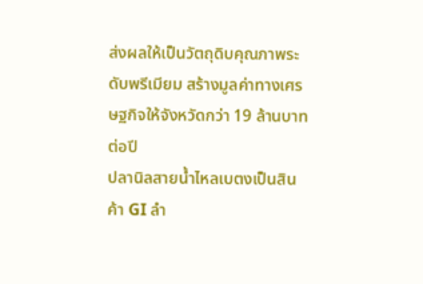ส่งผลให้เป็นวัตถุดิบคุณภาพระดับพรีเมียม สร้างมูลค่าทางเศรษฐกิจให้จังหวัดกว่า 19 ล้านบาทต่อปี
ปลานิลสายน้ำไหลเบตงเป็นสินค้า GI ลำ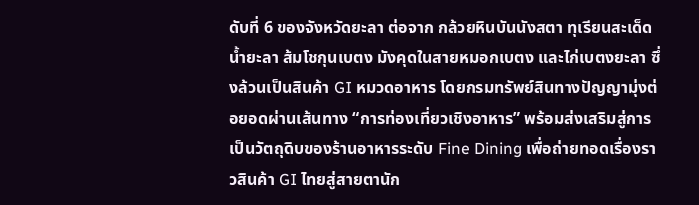ดับที่ 6 ของจังหวัดยะลา ต่อจาก กล้วยหินบันนังสตา ทุเรียนสะเด็ดน้ำยะลา ส้มโชกุนเบตง มังคุดในสายหมอกเบตง และไก่เบตงยะลา ซึ่งล้วนเป็นสินค้า GI หมวดอาหาร โดยกรมทรัพย์สินทางปัญญามุ่งต่อยอดผ่านเส้นทาง “การท่องเที่ยวเชิงอาหาร” พร้อมส่งเสริมสู่การเป็นวัตถุดิบของร้านอาหารระดับ Fine Dining เพื่อถ่ายทอดเรื่องราวสินค้า GI ไทยสู่สายตานัก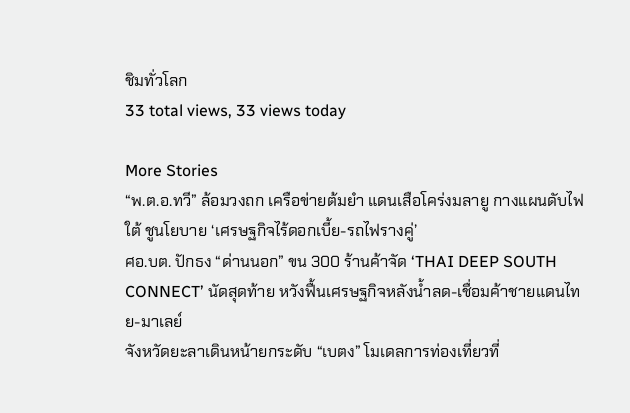ชิมทั่วโลก
33 total views, 33 views today

More Stories
“พ.ต.อ.ทวี” ล้อมวงถก เครือข่ายต้มยำ แดนเสือโคร่งมลายู กางแผนดับไฟใต้ ชูนโยบาย ‘เศรษฐกิจไร้ดอกเบี้ย-รถไฟรางคู่’
ศอ.บต. ปักธง “ด่านนอก” ขน 300 ร้านค้าจัด ‘THAI DEEP SOUTH CONNECT’ นัดสุดท้าย หวังฟื้นเศรษฐกิจหลังน้ำลด-เชื่อมค้าชายแดนไทย-มาเลย์
จังหวัดยะลาเดินหน้ายกระดับ “เบตง” โมเดลการท่องเที่ยวที่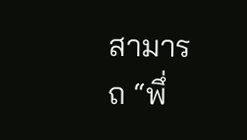สามารถ “พึ่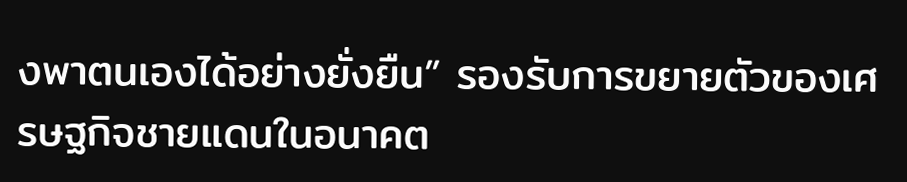งพาตนเองได้อย่างยั่งยืน” รองรับการขยายตัวของเศรษฐกิจชายแดนในอนาคต